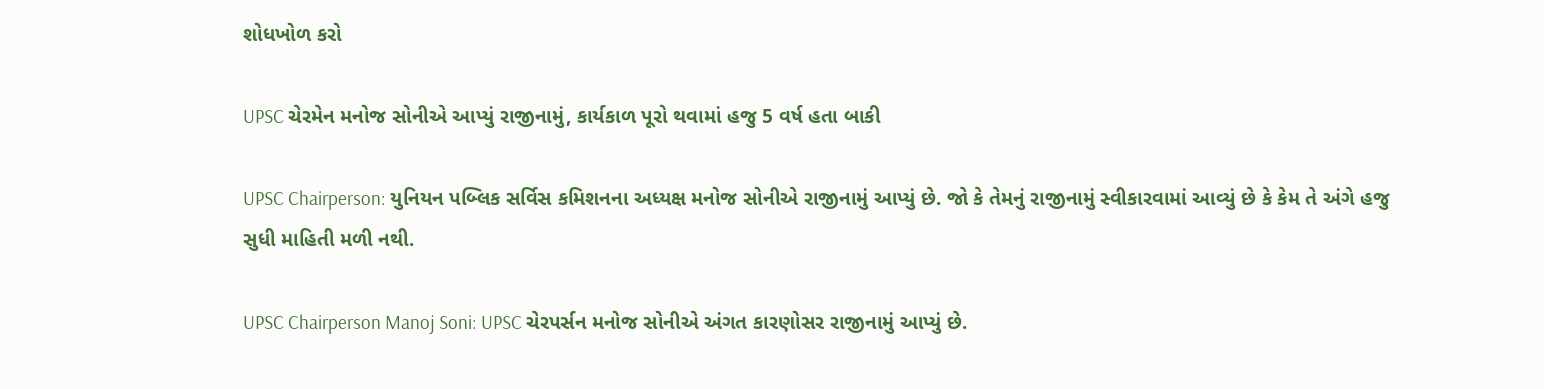શોધખોળ કરો

UPSC ચેરમેન મનોજ સોનીએ આપ્યું રાજીનામું, કાર્યકાળ પૂરો થવામાં હજુ 5 વર્ષ હતા બાકી

UPSC Chairperson: યુનિયન પબ્લિક સર્વિસ કમિશનના અધ્યક્ષ મનોજ સોનીએ રાજીનામું આપ્યું છે. જો કે તેમનું રાજીનામું સ્વીકારવામાં આવ્યું છે કે કેમ તે અંગે હજુ સુધી માહિતી મળી નથી.

UPSC Chairperson Manoj Soni: UPSC ચેરપર્સન મનોજ સોનીએ અંગત કારણોસર રાજીનામું આપ્યું છે.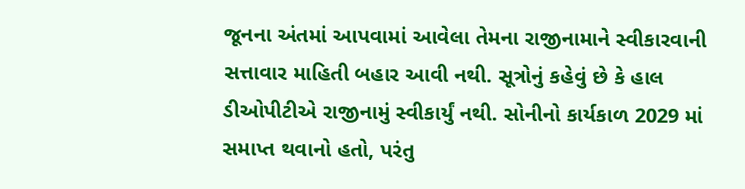જૂનના અંતમાં આપવામાં આવેલા તેમના રાજીનામાને સ્વીકારવાની સત્તાવાર માહિતી બહાર આવી નથી. સૂત્રોનું કહેવું છે કે હાલ ડીઓપીટીએ રાજીનામું સ્વીકાર્યું નથી. સોનીનો કાર્યકાળ 2029 માં સમાપ્ત થવાનો હતો, પરંતુ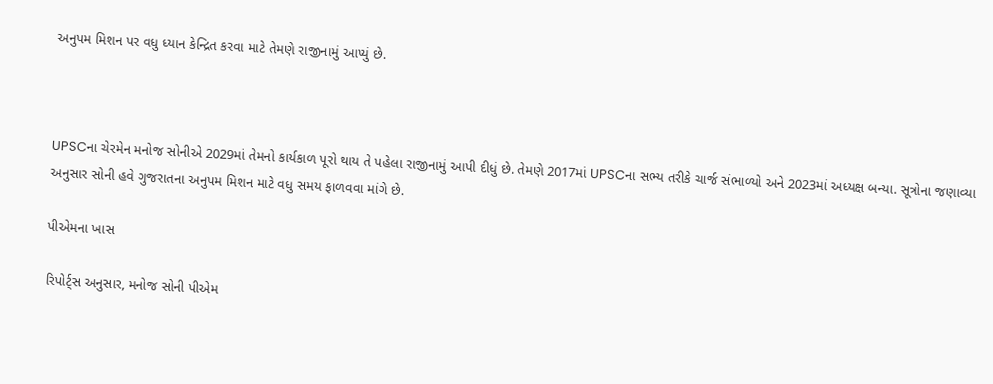અનુપમ મિશન પર વધુ ધ્યાન કેન્દ્રિત કરવા માટે તેમણે રાજીનામું આપ્યું છે.



UPSCના ચેરમેન મનોજ સોનીએ 2029માં તેમનો કાર્યકાળ પૂરો થાય તે પહેલા રાજીનામું આપી દીધું છે. તેમણે 2017માં UPSCના સભ્ય તરીકે ચાર્જ સંભાળ્યો અને 2023માં અધ્યક્ષ બન્યા. સૂત્રોના જણાવ્યા અનુસાર સોની હવે ગુજરાતના અનુપમ મિશન માટે વધુ સમય ફાળવવા માંગે છે.

પીએમના ખાસ

રિપોર્ટ્સ અનુસાર, મનોજ સોની પીએમ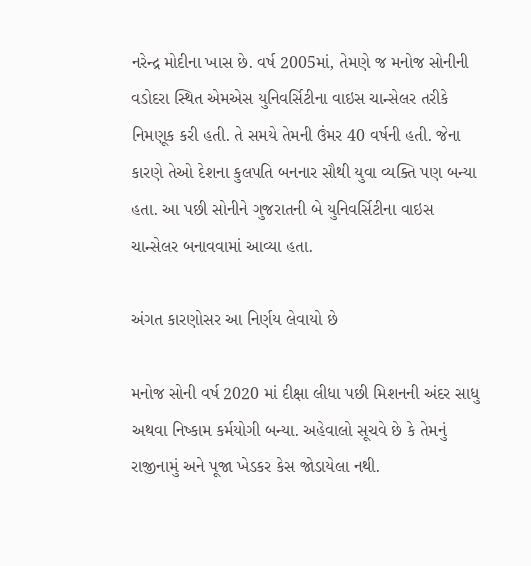નરેન્દ્ર મોદીના ખાસ છે. વર્ષ 2005માં, તેમણે જ મનોજ સોનીની વડોદરા સ્થિત એમએસ યુનિવર્સિટીના વાઇસ ચાન્સેલર તરીકે નિમણૂક કરી હતી. તે સમયે તેમની ઉંમર 40 વર્ષની હતી. જેના કારણે તેઓ દેશના કુલપતિ બનનાર સૌથી યુવા વ્યક્તિ પણ બન્યા હતા. આ પછી સોનીને ગુજરાતની બે યુનિવર્સિટીના વાઇસ ચાન્સેલર બનાવવામાં આવ્યા હતા.

અંગત કારણોસર આ નિર્ણય લેવાયો છે

મનોજ સોની વર્ષ 2020 માં દીક્ષા લીધા પછી મિશનની અંદર સાધુ અથવા નિષ્કામ કર્મયોગી બન્યા. અહેવાલો સૂચવે છે કે તેમનું રાજીનામું અને પૂજા ખેડકર કેસ જોડાયેલા નથી.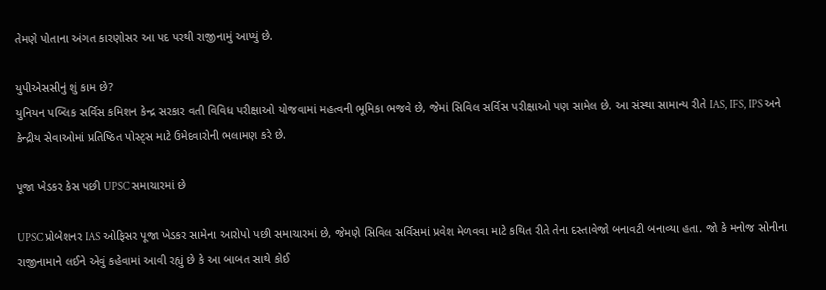તેમણે પોતાના અંગત કારણોસર આ પદ પરથી રાજીનામું આપ્યું છે.

યુપીએસસીનું શું કામ છે?
યુનિયન પબ્લિક સર્વિસ કમિશન કેન્દ્ર સરકાર વતી વિવિધ પરીક્ષાઓ યોજવામાં મહત્વની ભૂમિકા ભજવે છે, જેમાં સિવિલ સર્વિસ પરીક્ષાઓ પણ સામેલ છે. આ સંસ્થા સામાન્ય રીતે IAS, IFS, IPS અને કેન્દ્રીય સેવાઓમાં પ્રતિષ્ઠિત પોસ્ટ્સ માટે ઉમેદવારોની ભલામણ કરે છે.

પૂજા ખેડકર કેસ પછી UPSC સમાચારમાં છે

UPSC પ્રોબેશનર IAS ઓફિસર પૂજા ખેડકર સામેના આરોપો પછી સમાચારમાં છે, જેમણે સિવિલ સર્વિસમાં પ્રવેશ મેળવવા માટે કથિત રીતે તેના દસ્તાવેજો બનાવટી બનાવ્યા હતા. જો કે મનોજ સોનીના રાજીનામાને લઈને એવું કહેવામાં આવી રહ્યું છે કે આ બાબત સાથે કોઈ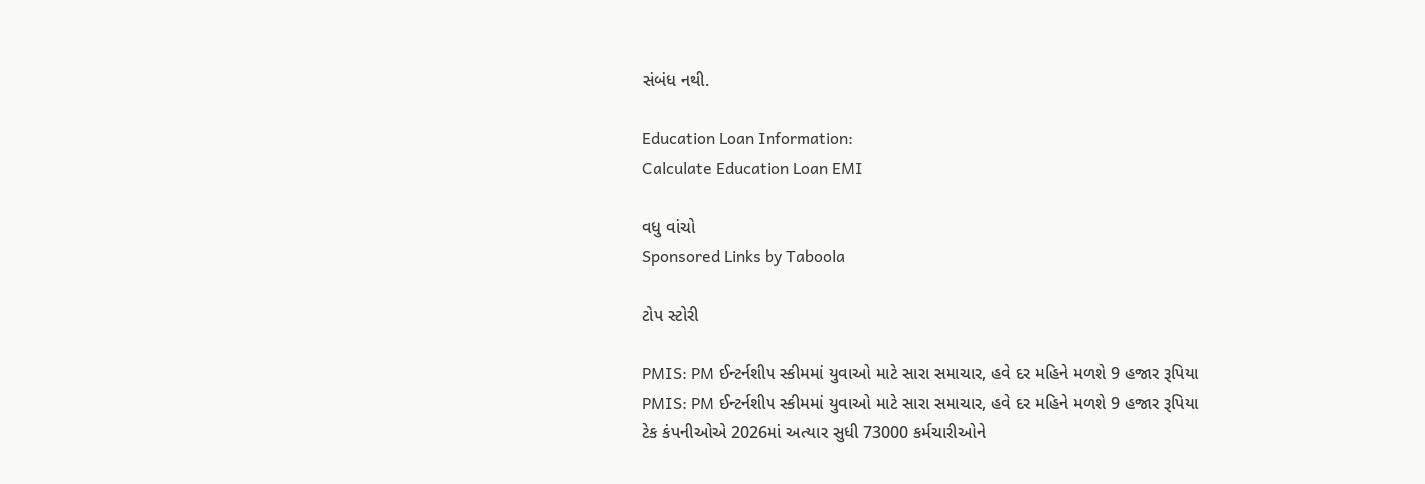સંબંધ નથી.

Education Loan Information:
Calculate Education Loan EMI

વધુ વાંચો
Sponsored Links by Taboola

ટોપ સ્ટોરી

PMIS: PM ઈન્ટર્નશીપ સ્કીમમાં યુવાઓ માટે સારા સમાચાર, હવે દર મહિને મળશે 9 હજાર રૂપિયા
PMIS: PM ઈન્ટર્નશીપ સ્કીમમાં યુવાઓ માટે સારા સમાચાર, હવે દર મહિને મળશે 9 હજાર રૂપિયા
ટેક કંપનીઓએ 2026માં અત્યાર સુધી 73000 કર્મચારીઓને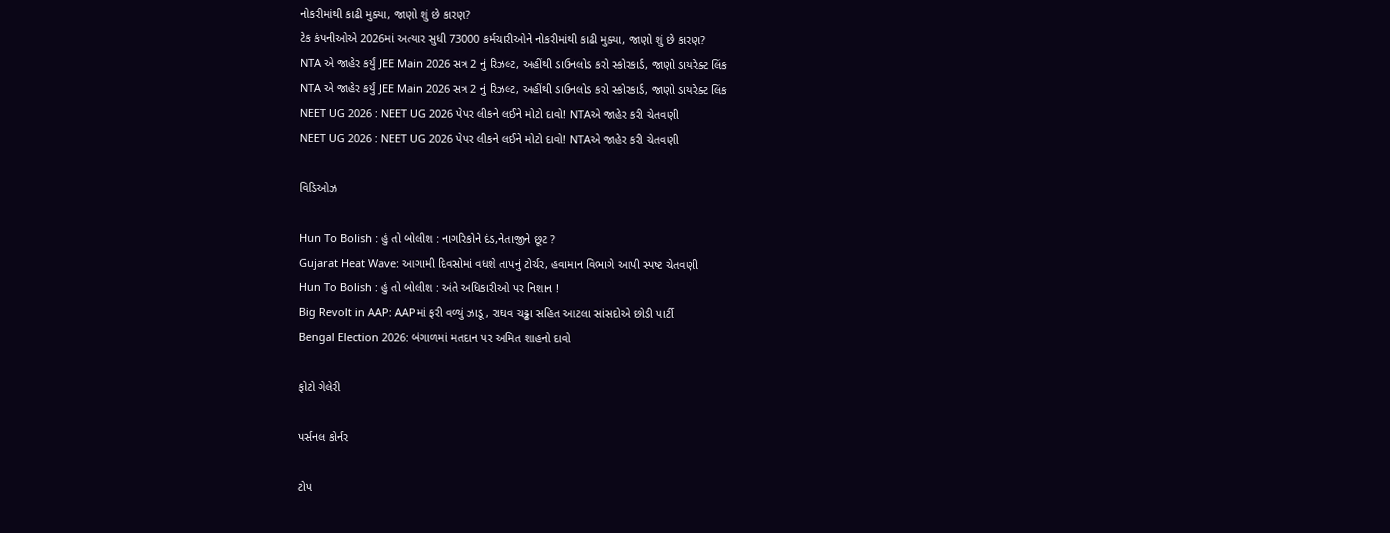નોકરીમાંથી કાઢી મુક્યા, જાણો શું છે કારણ?
ટેક કંપનીઓએ 2026માં અત્યાર સુધી 73000 કર્મચારીઓને નોકરીમાંથી કાઢી મુક્યા, જાણો શું છે કારણ?
NTA એ જાહેર કર્યું JEE Main 2026 સત્ર 2 નું રિઝલ્ટ, અહીંથી ડાઉનલોડ કરો સ્કોરકાર્ડ, જાણો ડાયરેક્ટ લિંક
NTA એ જાહેર કર્યું JEE Main 2026 સત્ર 2 નું રિઝલ્ટ, અહીંથી ડાઉનલોડ કરો સ્કોરકાર્ડ, જાણો ડાયરેક્ટ લિંક
NEET UG 2026 : NEET UG 2026 પેપર લીકને લઈને મોટો દાવો! NTAએ જાહેર કરી ચેતવણી
NEET UG 2026 : NEET UG 2026 પેપર લીકને લઈને મોટો દાવો! NTAએ જાહેર કરી ચેતવણી

વિડિઓઝ

Hun To Bolish : હું તો બોલીશ : નાગરિકોને દંડ,નેતાજીને છૂટ ?
Gujarat Heat Wave: આગામી દિવસોમાં વધશે તાપનું ટોર્ચર, હવામાન વિભાગે આપી સ્પષ્ટ ચેતવણી
Hun To Bolish : હું તો બોલીશ : અંતે અધિકારીઓ પર નિશાન !
Big Revolt in AAP: AAPમાં ફરી વળ્યું ઝાડૂ, રાઘવ ચઢ્ઢા સહિત આટલા સાંસદોએ છોડી પાર્ટી
Bengal Election 2026: બંગાળમાં મતદાન પર અમિત શાહનો દાવો

ફોટો ગેલેરી

પર્સનલ કોર્નર

ટોપ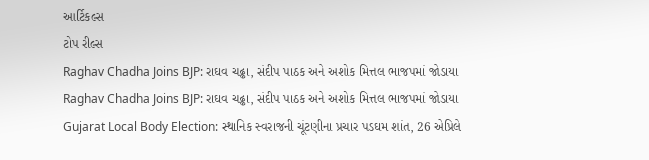આર્ટિકલ્સ
ટોપ રીલ્સ
Raghav Chadha Joins BJP: રાઘવ ચઢ્ઢા, સંદીપ પાઠક અને અશોક મિત્તલ ભાજપમાં જોડાયા
Raghav Chadha Joins BJP: રાઘવ ચઢ્ઢા, સંદીપ પાઠક અને અશોક મિત્તલ ભાજપમાં જોડાયા
Gujarat Local Body Election: સ્થાનિક સ્વરાજની ચૂંટણીના પ્રચાર પડઘમ શાંત, 26 એપ્રિલે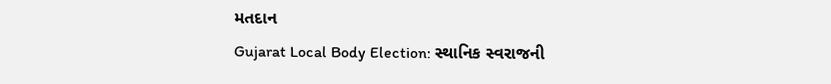મતદાન
Gujarat Local Body Election: સ્થાનિક સ્વરાજની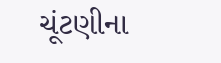ચૂંટણીના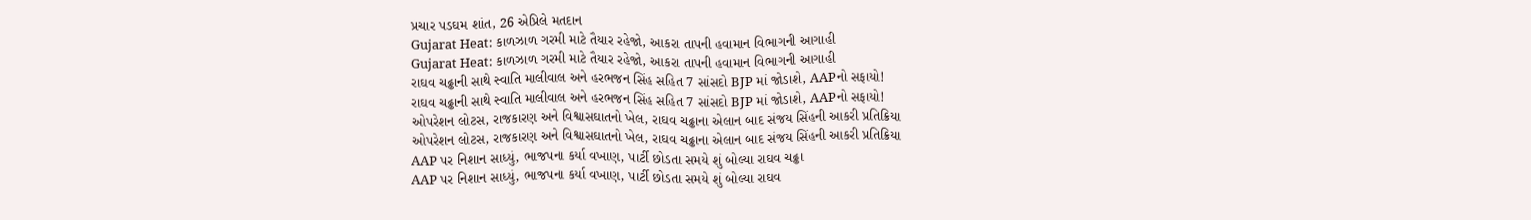પ્રચાર પડઘમ શાંત, 26 એપ્રિલે મતદાન
Gujarat Heat: કાળઝાળ ગરમી માટે તૈયાર રહેજો, આકરા તાપની હવામાન વિભાગની આગાહી
Gujarat Heat: કાળઝાળ ગરમી માટે તૈયાર રહેજો, આકરા તાપની હવામાન વિભાગની આગાહી
રાઘવ ચઢ્ઢાની સાથે સ્વાતિ માલીવાલ અને હરભજન સિંહ સહિત 7 સાંસદો BJP માં જોડાશે, AAPનો સફાયો!
રાઘવ ચઢ્ઢાની સાથે સ્વાતિ માલીવાલ અને હરભજન સિંહ સહિત 7 સાંસદો BJP માં જોડાશે, AAPનો સફાયો!
ઓપરેશન લોટસ, રાજકારણ અને વિશ્વાસઘાતનો ખેલ, રાઘવ ચઢ્ઢાના એલાન બાદ સંજય સિંહની આકરી પ્રતિક્રિયા
ઓપરેશન લોટસ, રાજકારણ અને વિશ્વાસઘાતનો ખેલ, રાઘવ ચઢ્ઢાના એલાન બાદ સંજય સિંહની આકરી પ્રતિક્રિયા
AAP પર નિશાન સાધ્યું, ભાજપના કર્યા વખાણ, પાર્ટી છોડતા સમયે શું બોલ્યા રાઘવ ચઢ્ઢા
AAP પર નિશાન સાધ્યું, ભાજપના કર્યા વખાણ, પાર્ટી છોડતા સમયે શું બોલ્યા રાઘવ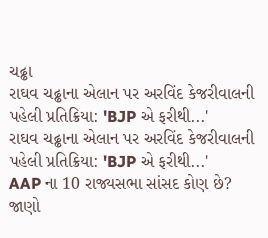ચઢ્ઢા
રાઘવ ચઢ્ઢાના એલાન પર અરવિંદ કેજરીવાલની પહેલી પ્રતિક્રિયા: 'BJP એ ફરીથી...'
રાઘવ ચઢ્ઢાના એલાન પર અરવિંદ કેજરીવાલની પહેલી પ્રતિક્રિયા: 'BJP એ ફરીથી...'
AAP ના 10 રાજ્યસભા સાંસદ કોણ છે? જાણો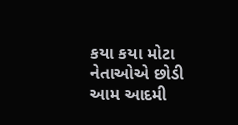કયા કયા મોટા નેતાઓએ છોડી આમ આદમી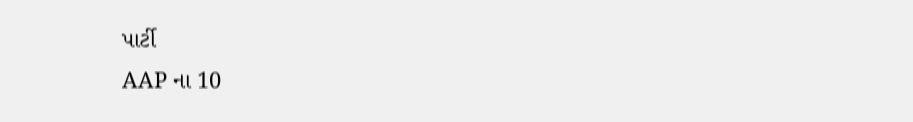પાર્ટી
AAP ના 10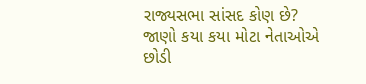રાજ્યસભા સાંસદ કોણ છે? જાણો કયા કયા મોટા નેતાઓએ છોડી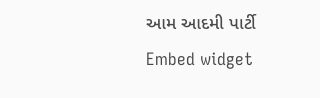આમ આદમી પાર્ટી
Embed widget